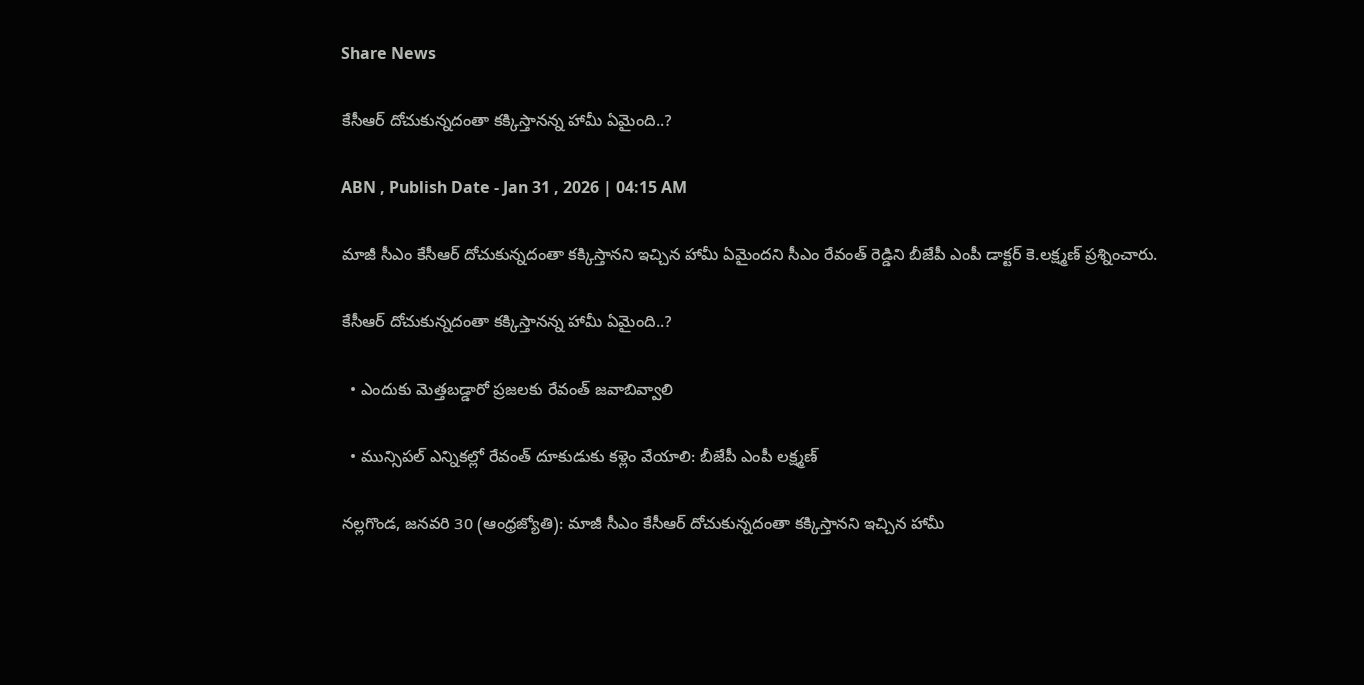Share News

కేసీఆర్‌ దోచుకున్నదంతా కక్కిస్తానన్న హామీ ఏమైంది..?

ABN , Publish Date - Jan 31 , 2026 | 04:15 AM

మాజీ సీఎం కేసీఆర్‌ దోచుకున్నదంతా కక్కిస్తానని ఇచ్చిన హామీ ఏమైందని సీఎం రేవంత్‌ రెడ్డిని బీజేపీ ఎంపీ డాక్టర్‌ కె.లక్ష్మణ్‌ ప్రశ్నించారు.

కేసీఆర్‌ దోచుకున్నదంతా కక్కిస్తానన్న హామీ ఏమైంది..?

  • ఎందుకు మెత్తబడ్డారో ప్రజలకు రేవంత్‌ జవాబివ్వాలి

  • మున్సిపల్‌ ఎన్నికల్లో రేవంత్‌ దూకుడుకు కళ్లెం వేయాలి: బీజేపీ ఎంపీ లక్ష్మణ్‌

నల్లగొండ, జనవరి 30 (ఆంధ్రజ్యోతి): మాజీ సీఎం కేసీఆర్‌ దోచుకున్నదంతా కక్కిస్తానని ఇచ్చిన హామీ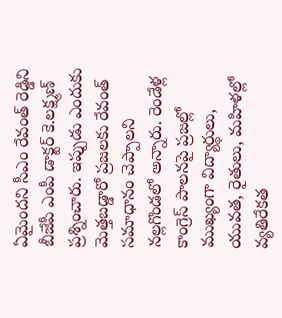ఏమైందని సీఎం రేవంత్‌ రెడ్డిని బీజేపీ ఎంపీ డాక్టర్‌ కె.లక్ష్మణ్‌ ప్రశ్నించారు. ఇప్పుడు ఎందుకు మెత్తబడ్డారో ప్రజలకు రేవంత్‌ సమాధానం చెప్పాలని నల్లగొండలో అన్నారు. రెండేళ్ల కాంగ్రెస్‌ పాలనపై ప్రజల్లో ముఖ్యంగా విద్యార్థులు, యువత, రైతులు, మహిళల్లో వ్యతిరేకత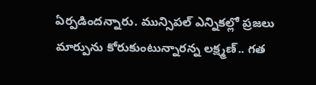ఏర్పడిందన్నారు. మున్సిపల్‌ ఎన్నికల్లో ప్రజలు మార్పును కోరుకుంటున్నారన్న లక్ష్మణ్‌.. గత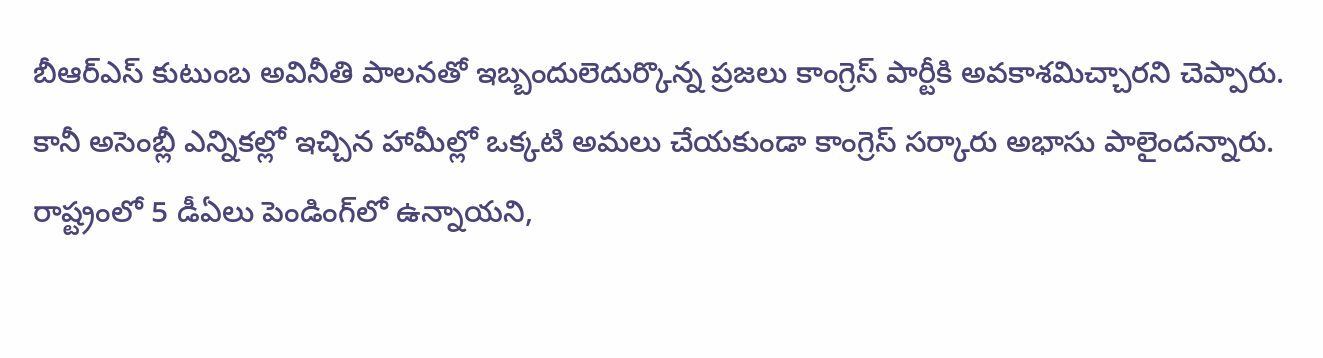బీఆర్‌ఎస్‌ కుటుంబ అవినీతి పాలనతో ఇబ్బందులెదుర్కొన్న ప్రజలు కాంగ్రెస్‌ పార్టీకి అవకాశమిచ్చారని చెప్పారు. కానీ అసెంబ్లీ ఎన్నికల్లో ఇచ్చిన హామీల్లో ఒక్కటి అమలు చేయకుండా కాంగ్రెస్‌ సర్కారు అభాసు పాలైందన్నారు. రాష్ట్రంలో 5 డీఏలు పెండింగ్‌లో ఉన్నాయని,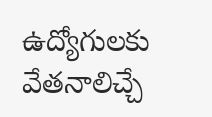ఉద్యోగులకు వేతనాలిచ్చే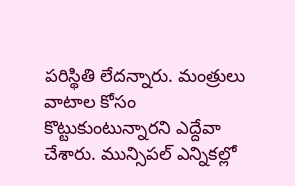పరిస్థితి లేదన్నారు. మంత్రులు వాటాల కోసం కొట్టుకుంటున్నారని ఎద్దేవా చేశారు. మున్సిపల్‌ ఎన్నికల్లో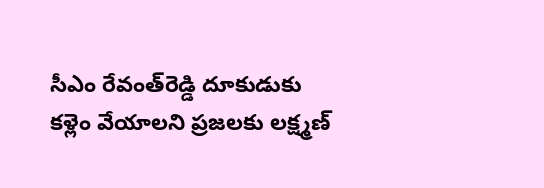సీఎం రేవంత్‌రెడ్డి దూకుడుకు కళ్లెం వేయాలని ప్రజలకు లక్ష్మణ్‌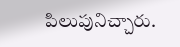పిలుపునిచ్చారు.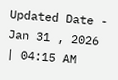Updated Date - Jan 31 , 2026 | 04:15 AM